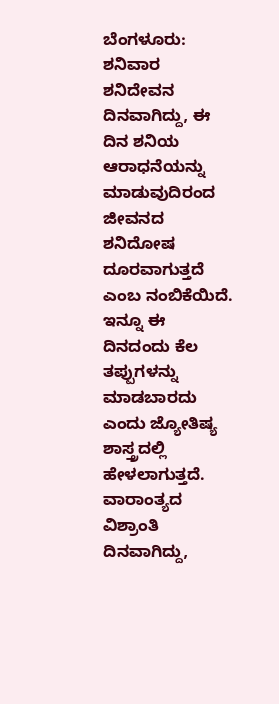ಬೆಂಗಳೂರು: ಶನಿವಾರ ಶನಿದೇವನ ದಿನವಾಗಿದ್ದು, ಈ ದಿನ ಶನಿಯ ಆರಾಧನೆಯನ್ನು ಮಾಡುವುದಿರಂದ ಜೀವನದ ಶನಿದೋಷ ದೂರವಾಗುತ್ತದೆ ಎಂಬ ನಂಬಿಕೆಯಿದೆ. ಇನ್ನೂ ಈ ದಿನದಂದು ಕೆಲ ತಪ್ಪುಗಳನ್ನು ಮಾಡಬಾರದು ಎಂದು ಜ್ಯೋತಿಷ್ಯ ಶಾಸ್ತ್ರದಲ್ಲಿ ಹೇಳಲಾಗುತ್ತದೆ.
ವಾರಾಂತ್ಯದ ವಿಶ್ರಾಂತಿ ದಿನವಾಗಿದ್ದು,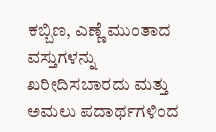ಕಬ್ಬಿಣ, ಎಣ್ಣೆ ಮುಂತಾದ ವಸ್ತುಗಳನ್ನು ಖರೀದಿಸಬಾರದು ಮತ್ತು ಅಮಲು ಪದಾರ್ಥಗಳಿಂದ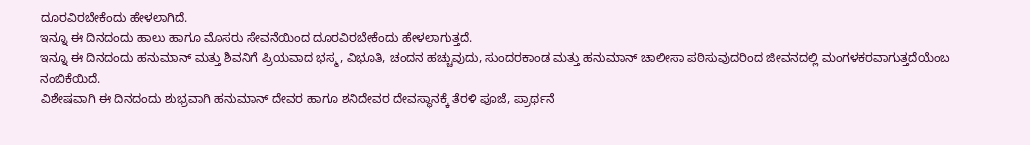ದೂರವಿರಬೇಕೆಂದು ಹೇಳಲಾಗಿದೆ.
ಇನ್ನೂ ಈ ದಿನದಂದು ಹಾಲು ಹಾಗೂ ಮೊಸರು ಸೇವನೆಯಿಂದ ದೂರವಿರಬೇಕೆಂದು ಹೇಳಲಾಗುತ್ತದೆ.
ಇನ್ನೂ ಈ ದಿನದಂದು ಹನುಮಾನ್ ಮತ್ತು ಶಿವನಿಗೆ ಪ್ರಿಯವಾದ ಭಸ್ಮ, ವಿಭೂತಿ, ಚಂದನ ಹಚ್ಚುವುದು, ಸುಂದರಕಾಂಡ ಮತ್ತು ಹನುಮಾನ್ ಚಾಲೀಸಾ ಪಠಿಸುವುದರಿಂದ ಜೀವನದಲ್ಲಿ ಮಂಗಳಕರವಾಗುತ್ತದೆಯೆಂಬ ನಂಬಿಕೆಯಿದೆ.
ವಿಶೇಷವಾಗಿ ಈ ದಿನದಂದು ಶುಭ್ರವಾಗಿ ಹನುಮಾನ್ ದೇವರ ಹಾಗೂ ಶನಿದೇವರ ದೇವಸ್ಥಾನಕ್ಕೆ ತೆರಳಿ ಪೂಜೆ, ಪ್ರಾರ್ಥನೆ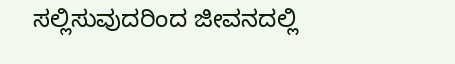ಸಲ್ಲಿಸುವುದರಿಂದ ಜೀವನದಲ್ಲಿ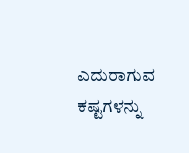ಎದುರಾಗುವ ಕಷ್ಟಗಳನ್ನು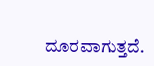ದೂರವಾಗುತ್ತದೆ.